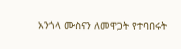አንጎላ ሙስናን ለመዋጋት የተባበሩት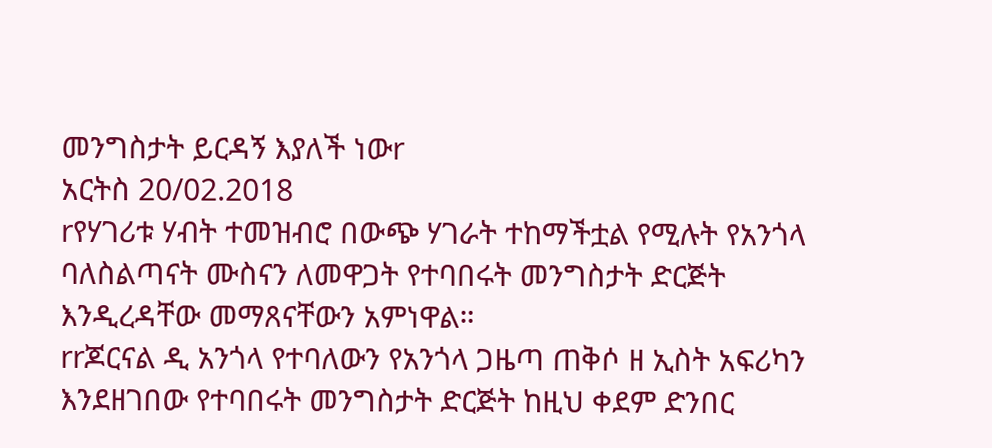መንግስታት ይርዳኝ እያለች ነውr
አርትስ 20/02.2018
rየሃገሪቱ ሃብት ተመዝብሮ በውጭ ሃገራት ተከማችቷል የሚሉት የአንጎላ ባለስልጣናት ሙስናን ለመዋጋት የተባበሩት መንግስታት ድርጅት እንዲረዳቸው መማጸናቸውን አምነዋል።
rrጆርናል ዲ አንጎላ የተባለውን የአንጎላ ጋዜጣ ጠቅሶ ዘ ኢስት አፍሪካን እንደዘገበው የተባበሩት መንግስታት ድርጅት ከዚህ ቀደም ድንበር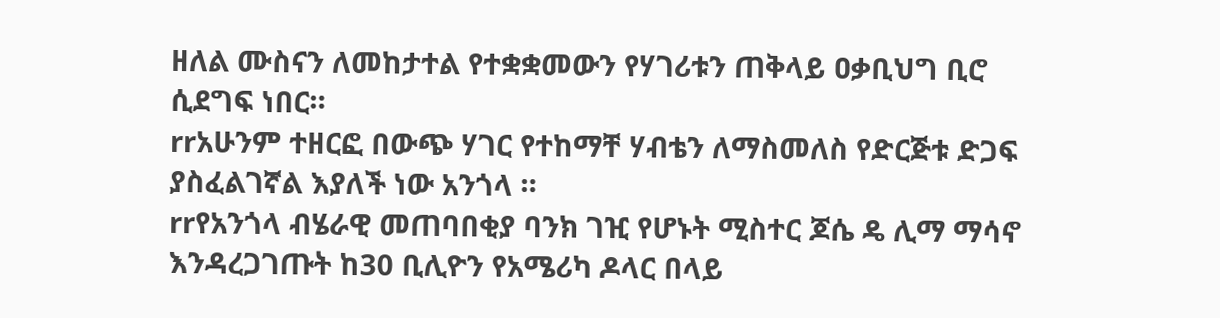ዘለል ሙስናን ለመከታተል የተቋቋመውን የሃገሪቱን ጠቅላይ ዐቃቢህግ ቢሮ ሲደግፍ ነበር።
rrአሁንም ተዘርፎ በውጭ ሃገር የተከማቸ ሃብቴን ለማስመለስ የድርጅቱ ድጋፍ ያስፈልገኛል እያለች ነው አንጎላ ።
rrየአንጎላ ብሄራዊ መጠባበቂያ ባንክ ገዢ የሆኑት ሚስተር ጆሴ ዴ ሊማ ማሳኖ እንዳረጋገጡት ከ30 ቢሊዮን የአሜሪካ ዶላር በላይ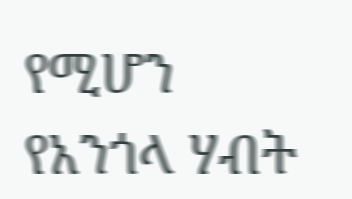የሚሆን የአንጎላ ሃብት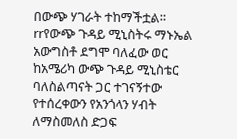በውጭ ሃገራት ተከማችቷል።
rrየውጭ ጉዳይ ሚኒስትሩ ማኑኤል አውግስቶ ደግሞ ባለፈው ወር ከአሜሪካ ውጭ ጉዳይ ሚኒስቴር ባለስልጣናት ጋር ተገናኝተው የተሰረቀውን የአንጎላን ሃብት ለማስመለስ ድጋፍ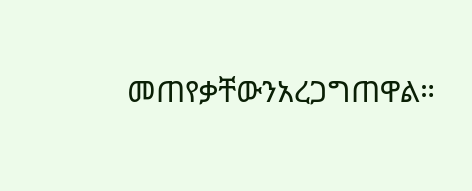መጠየቃቸውንአረጋግጠዋል።